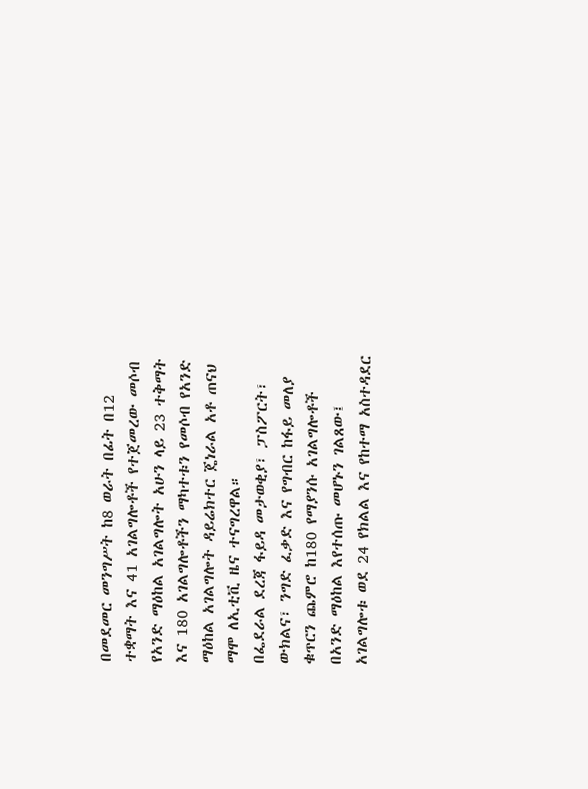በመደመር መንግሥት ከ8 ወራት በፊት በ12 ተቋማት እና 41 አገልግሎቶች የተጀመረው መሶብ የአንድ ማዕከል አገልግሎት አሁን ላይ 23 ተቅማት እና 180 አገልግሎቶችን ማካተቱን የመሶብ የአንድ ማዕከል አገልግሎት ዳይሬክተር ጄነራል አቶ ጠናህ ማሞ ለኢቲቪ ዜና ተናግረዋል።
በፌደራል ደረጃ ፋይዳ መታወቂያ፣ ፓስፖርት፣ ውክልና፣ ንግድ ፈቃድ እና የግብር ከፋይ መለያ ቁጥርን ጨምሮ ከ180 የማያንሱ አገልግሎቶች በአንድ ማዕከል እየተሰጡ መሆኑን ገልጸው፤ አገልግሎቱ ወደ 24 የክልል እና የከተማ አስተዳደር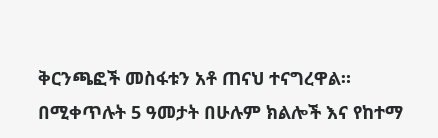ቅርንጫፎች መስፋቱን አቶ ጠናህ ተናግረዋል።
በሚቀጥሉት 5 ዓመታት በሁሉም ክልሎች እና የከተማ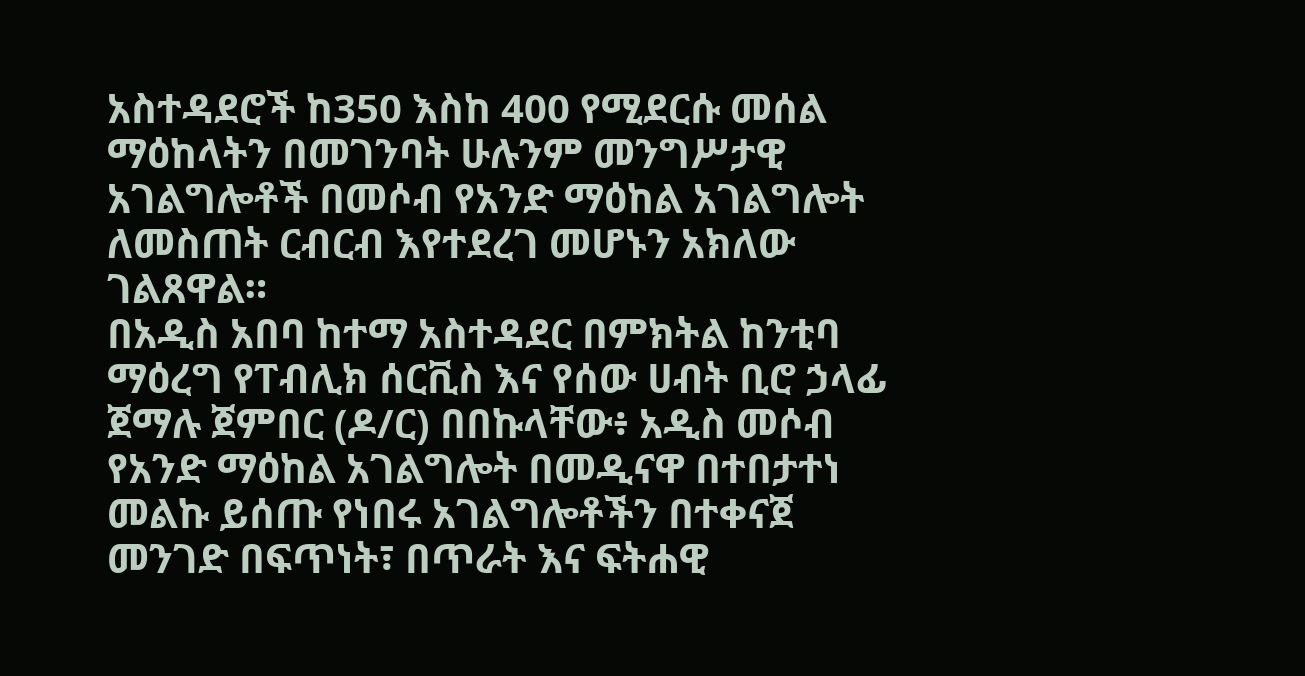አስተዳደሮች ከ350 እስከ 400 የሚደርሱ መሰል ማዕከላትን በመገንባት ሁሉንም መንግሥታዊ አገልግሎቶች በመሶብ የአንድ ማዕከል አገልግሎት ለመስጠት ርብርብ እየተደረገ መሆኑን አክለው ገልጸዋል።
በአዲስ አበባ ከተማ አስተዳደር በምክትል ከንቲባ ማዕረግ የፐብሊክ ሰርቪስ እና የሰው ሀብት ቢሮ ኃላፊ ጀማሉ ጀምበር (ዶ/ር) በበኩላቸው፥ አዲስ መሶብ የአንድ ማዕከል አገልግሎት በመዲናዋ በተበታተነ መልኩ ይሰጡ የነበሩ አገልግሎቶችን በተቀናጀ መንገድ በፍጥነት፣ በጥራት እና ፍትሐዊ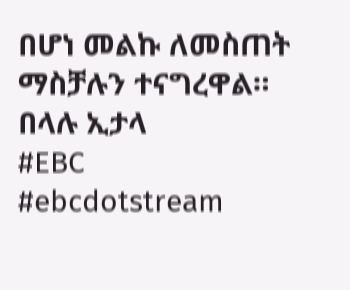በሆነ መልኩ ለመስጠት ማስቻሉን ተናግረዋል።
በላሉ ኢታላ
#EBC #ebcdotstream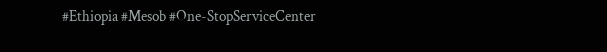#Ethiopia #Mesob #One-StopServiceCenter